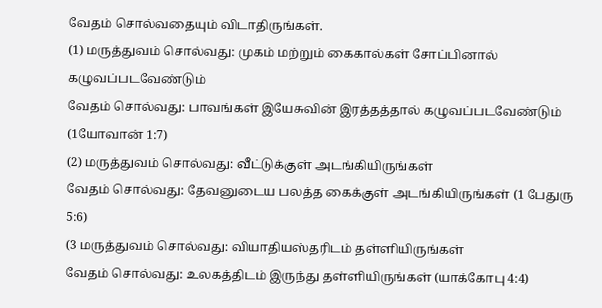வேதம் சொல்வதையும் விடாதிருங்கள்.
(1) மருத்துவம் சொல்வது: முகம் மற்றும் கைகால்கள் சோப்பினால் கழுவப்படவேண்டும்
வேதம் சொல்வது: பாவங்கள் இயேசுவின் இரத்தத்தால் கழுவப்படவேண்டும் (1யோவான் 1:7)
(2) மருத்துவம் சொல்வது: வீட்டுக்குள் அடங்கியிருங்கள்
வேதம் சொல்வது: தேவனுடைய பலத்த கைக்குள் அடங்கியிருங்கள் (1 பேதுரு 5:6)
(3 மருத்துவம் சொல்வது: வியாதியஸ்தரிடம் தள்ளியிருங்கள்
வேதம் சொல்வது: உலகத்திடம் இருந்து தள்ளியிருங்கள் (யாக்கோபு 4:4)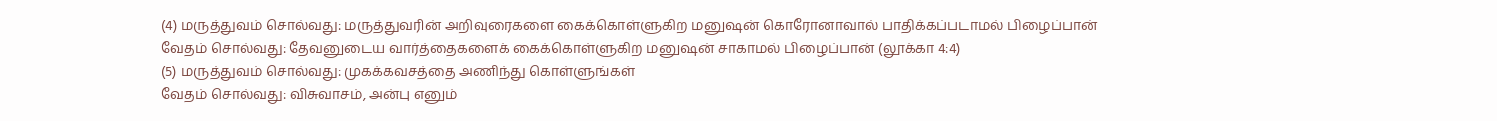(4) மருத்துவம் சொல்வது: மருத்துவரின் அறிவுரைகளை கைக்கொள்ளுகிற மனுஷன் கொரோனாவால் பாதிக்கப்படாமல் பிழைப்பான்
வேதம் சொல்வது: தேவனுடைய வார்த்தைகளைக் கைக்கொள்ளுகிற மனுஷன் சாகாமல் பிழைப்பான் (லூக்கா 4:4)
(5) மருத்துவம் சொல்வது: முகக்கவசத்தை அணிந்து கொள்ளுங்கள்
வேதம் சொல்வது: விசுவாசம், அன்பு எனும்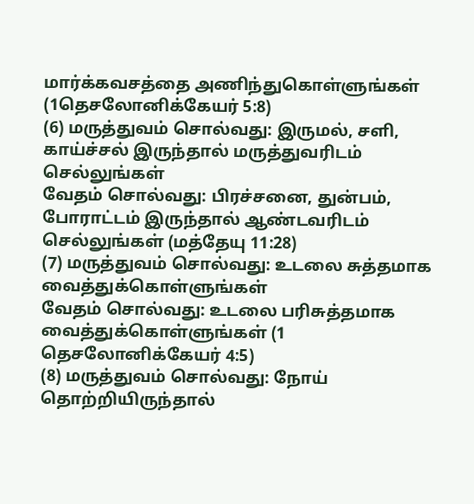மார்க்கவசத்தை அணிந்துகொள்ளுங்கள் (1தெசலோனிக்கேயர் 5:8)
(6) மருத்துவம் சொல்வது: இருமல், சளி, காய்ச்சல் இருந்தால் மருத்துவரிடம் செல்லுங்கள்
வேதம் சொல்வது: பிரச்சனை, துன்பம், போராட்டம் இருந்தால் ஆண்டவரிடம் செல்லுங்கள் (மத்தேயு 11:28)
(7) மருத்துவம் சொல்வது: உடலை சுத்தமாக வைத்துக்கொள்ளுங்கள்
வேதம் சொல்வது: உடலை பரிசுத்தமாக வைத்துக்கொள்ளுங்கள் (1 தெசலோனிக்கேயர் 4:5)
(8) மருத்துவம் சொல்வது: நோய் தொற்றியிருந்தால்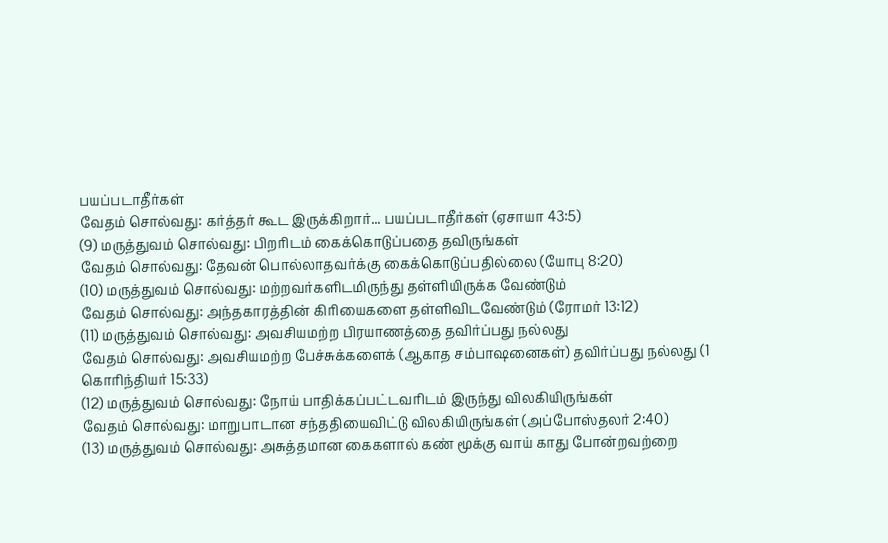பயப்படாதீர்கள்
வேதம் சொல்வது: கர்த்தர் கூட இருக்கிறார்... பயப்படாதீர்கள் (ஏசாயா 43:5)
(9) மருத்துவம் சொல்வது: பிறரிடம் கைக்கொடுப்பதை தவிருங்கள்
வேதம் சொல்வது: தேவன் பொல்லாதவர்க்கு கைக்கொடுப்பதில்லை (யோபு 8:20)
(10) மருத்துவம் சொல்வது: மற்றவர்களிடமிருந்து தள்ளியிருக்க வேண்டும்
வேதம் சொல்வது: அந்தகாரத்தின் கிரியைகளை தள்ளிவிடவேண்டும் (ரோமர் 13:12)
(11) மருத்துவம் சொல்வது: அவசியமற்ற பிரயாணத்தை தவிர்ப்பது நல்லது
வேதம் சொல்வது: அவசியமற்ற பேச்சுக்களைக் (ஆகாத சம்பாஷனைகள்) தவிர்ப்பது நல்லது (1 கொரிந்தியர் 15:33)
(12) மருத்துவம் சொல்வது: நோய் பாதிக்கப்பட்டவரிடம் இருந்து விலகியிருங்கள்
வேதம் சொல்வது: மாறுபாடான சந்ததியைவிட்டு விலகியிருங்கள் (அப்போஸ்தலர் 2:40)
(13) மருத்துவம் சொல்வது: அசுத்தமான கைகளால் கண் மூக்கு வாய் காது போன்றவற்றை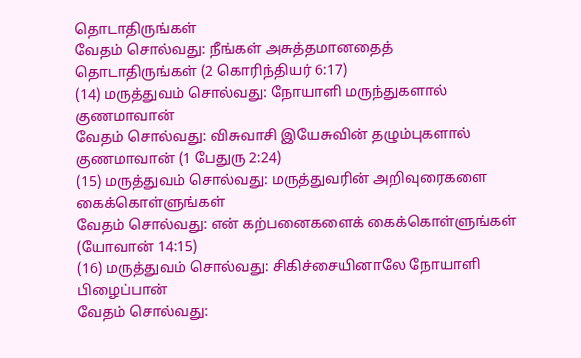தொடாதிருங்கள்
வேதம் சொல்வது: நீங்கள் அசுத்தமானதைத் தொடாதிருங்கள் (2 கொரிந்தியர் 6:17)
(14) மருத்துவம் சொல்வது: நோயாளி மருந்துகளால் குணமாவான்
வேதம் சொல்வது: விசுவாசி இயேசுவின் தழும்புகளால் குணமாவான் (1 பேதுரு 2:24)
(15) மருத்துவம் சொல்வது: மருத்துவரின் அறிவுரைகளை கைக்கொள்ளுங்கள்
வேதம் சொல்வது: என் கற்பனைகளைக் கைக்கொள்ளுங்கள் (யோவான் 14:15)
(16) மருத்துவம் சொல்வது: சிகிச்சையினாலே நோயாளி பிழைப்பான்
வேதம் சொல்வது: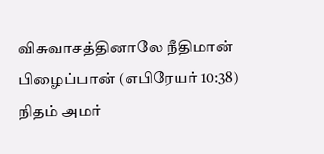விசுவாசத்தினாலே நீதிமான் பிழைப்பான் (எபிரேயர் 10:38)
நிதம் அமர்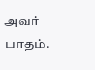அவர் பாதம்.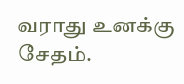வராது உனக்கு சேதம்.